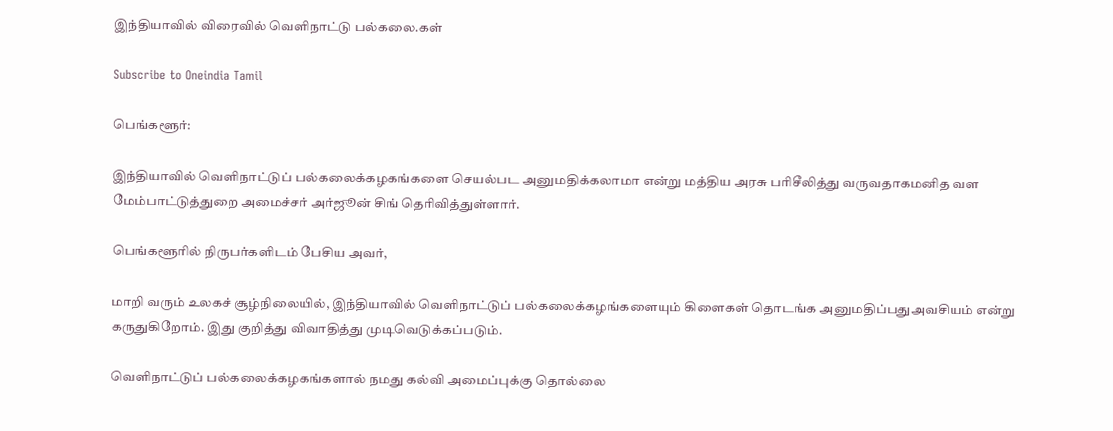இந்தியாவில் விரைவில் வெளிநாட்டு பல்கலை.கள்

Subscribe to Oneindia Tamil

பெங்களூர்:

இந்தியாவில் வெளிநாட்டுப் பல்கலைக்கழகங்களை செயல்பட அனுமதிக்கலாமா என்று மத்திய அரசு பரிசீலித்து வருவதாகமனித வள மேம்பாட்டுத்துறை அமைச்சர் அர்ஜூன் சிங் தெரிவித்துள்ளார்.

பெங்களூரில் நிருபர்களிடம் பேசிய அவர்,

மாறி வரும் உலகச் சூழ்நிலையில், இந்தியாவில் வெளிநாட்டுப் பல்கலைக்கழங்களையும் கிளைகள் தொடங்க அனுமதிப்பதுஅவசியம் என்று கருதுகிறோம். இது குறித்து விவாதித்து முடிவெடுக்கப்படும்.

வெளிநாட்டுப் பல்கலைக்கழகங்களால் நமது கல்வி அமைப்புக்கு தொல்லை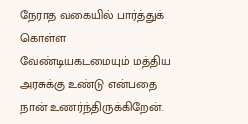நேராத வகையில் பார்த்துக் கொள்ள வேண்டியகடமையும் மத்திய அரசுக்கு உண்டு என்பதை நான் உணர்ந்திருக்கிறேன்.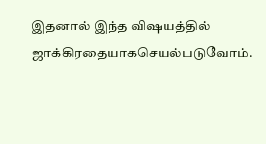இதனால் இந்த விஷயத்தில் ஜாக்கிரதையாகசெயல்படுவோம்.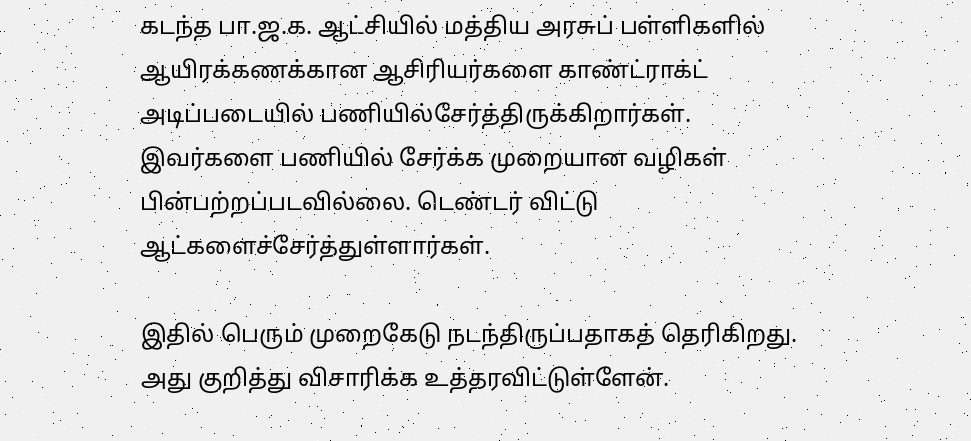கடந்த பா.ஜ.க. ஆட்சியில் மத்திய அரசுப் பள்ளிகளில் ஆயிரக்கணக்கான ஆசிரியர்களை காண்ட்ராக்ட் அடிப்படையில் பணியில்சேர்த்திருக்கிறார்கள். இவர்களை பணியில் சேர்க்க முறையான வழிகள் பின்பற்றப்படவில்லை. டெண்டர் விட்டு ஆட்களைச்சேர்த்துள்ளார்கள்.

இதில் பெரும் முறைகேடு நடந்திருப்பதாகத் தெரிகிறது. அது குறித்து விசாரிக்க உத்தரவிட்டுள்ளேன்.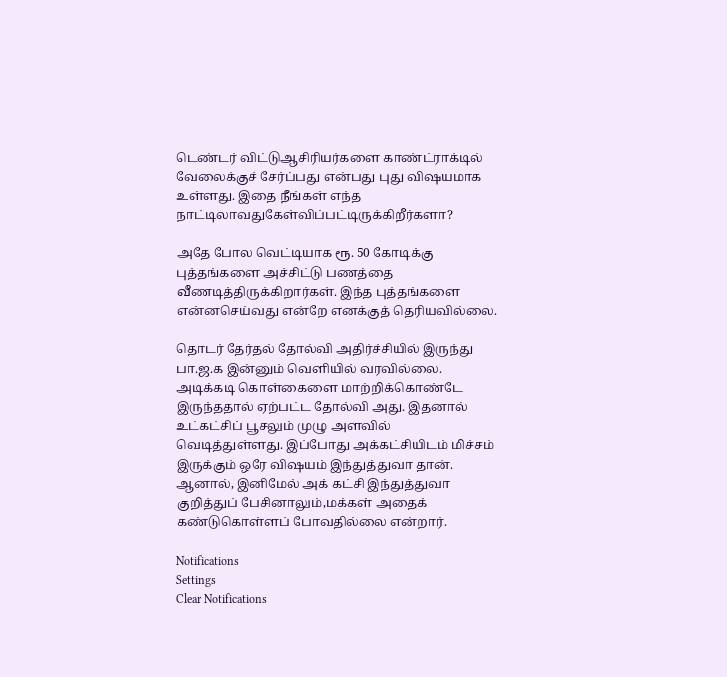டெண்டர் விட்டுஆசிரியர்களை காண்ட்ராக்டில் வேலைக்குச் சேர்ப்பது என்பது புது விஷயமாக உள்ளது. இதை நீங்கள் எந்த நாட்டிலாவதுகேள்விப்பட்டிருக்கிறீர்களா?

அதே போல வெட்டியாக ரூ. 50 கோடிக்கு புத்தங்களை அச்சிட்டு பணத்தை வீணடித்திருக்கிறார்கள். இந்த புத்தங்களை என்னசெய்வது என்றே எனக்குத் தெரியவில்லை.

தொடர் தேர்தல் தோல்வி அதிர்ச்சியில் இருந்து பா.ஜ.க இன்னும் வெளியில் வரவில்லை. அடிக்கடி கொள்கைளை மாற்றிக்கொண்டே இருந்ததால் ஏற்பட்ட தோல்வி அது. இதனால் உட்கட்சிப் பூசலும் முழு அளவில் வெடித்துள்ளது. இப்போது அக்கட்சியிடம் மிச்சம் இருக்கும் ஒரே விஷயம் இந்துத்துவா தான். ஆனால், இனிமேல் அக் கட்சி இந்துத்துவா குறித்துப் பேசினாலும்,மக்கள் அதைக் கண்டுகொள்ளப் போவதில்லை என்றார்.

Notifications
Settings
Clear Notifications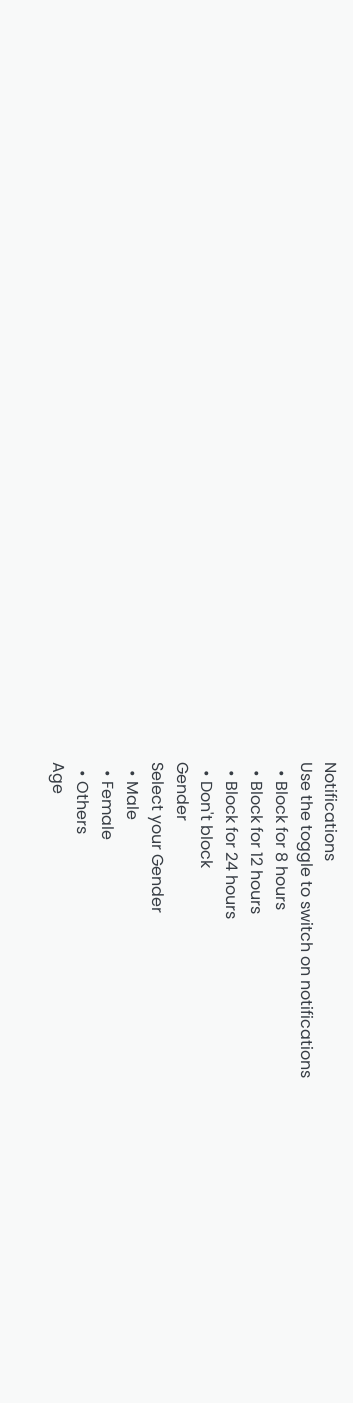Notifications
Use the toggle to switch on notifications
  • Block for 8 hours
  • Block for 12 hours
  • Block for 24 hours
  • Don't block
Gender
Select your Gender
  • Male
  • Female
  • Others
Age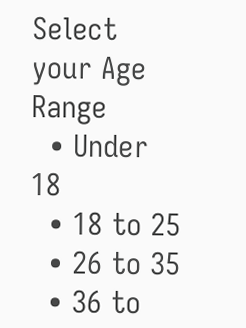Select your Age Range
  • Under 18
  • 18 to 25
  • 26 to 35
  • 36 to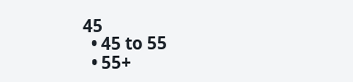45
  • 45 to 55
  • 55+